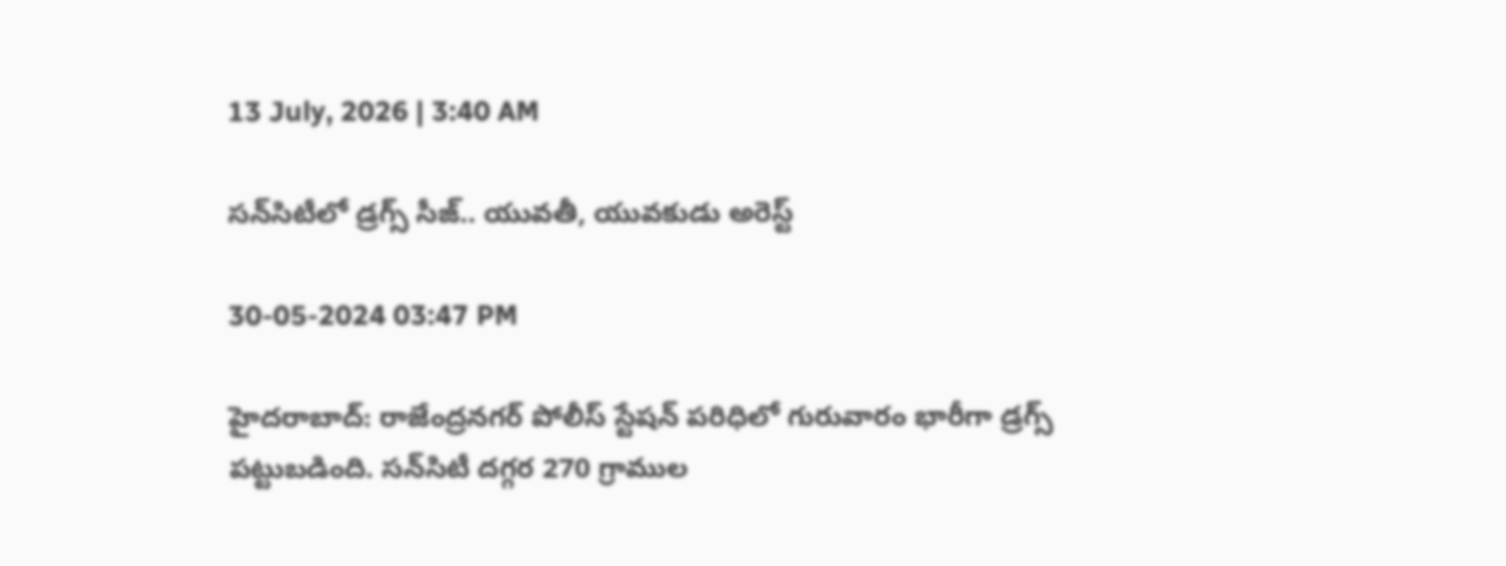13 July, 2026 | 3:40 AM

సన్‌సిటీలో డ్రగ్స్ సీజ్.. యువతీ, యువకుడు అరెస్ట్

30-05-2024 03:47 PM

హైదరాబాద్: రాజేంద్రనగర్‌ పోలీస్ స్టేషన్ పరిధిలో గురువారం భారీగా డ్రగ్స్ పట్టుబడింది. సన్‌సిటీ దగ్గర 270 గ్రాముల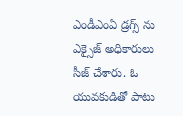ఎండీఎంఏ డ్రగ్స్ ను ఎక్సైజ్ అధికారులు సీజ్‌ చేశారు. ఓ యువకుడితో పాటు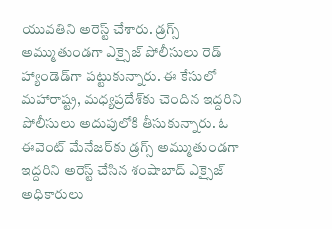యువతిని అరెస్ట్‌ చేశారు. డ్రగ్స్ అమ్ముతుండగా ఎక్సైజ్ పోలీసులు రెడ్‌ హ్యాండెడ్‌గా పట్టుకున్నారు. ఈ కేసులో మహారాష్ట్ర, మధ్యప్రదేశ్‌కు చెందిన ఇద్దరిని పోలీసులు అదుపులోకి తీసుకున్నారు. ఓ ఈవెంట్‌ మేనేజర్‌కు డ్రగ్స్‌ అమ్ముతుండగా ఇద్దరిని అరెస్ట్‌ చేసిన శంషాబాద్‌ ఎక్సైజ్ అధికారులు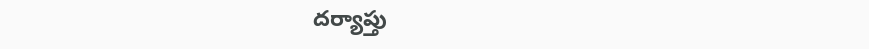దర్యాప్తు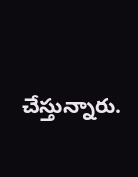చేస్తున్నారు.